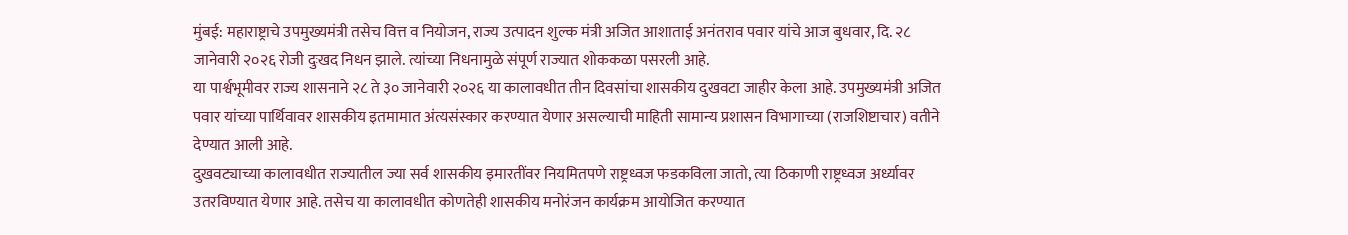मुंबई: महाराष्ट्राचे उपमुख्यमंत्री तसेच वित्त व नियोजन, राज्य उत्पादन शुल्क मंत्री अजित आशाताई अनंतराव पवार यांचे आज बुधवार, दि. २८ जानेवारी २०२६ रोजी दुःखद निधन झाले. त्यांच्या निधनामुळे संपूर्ण राज्यात शोककळा पसरली आहे.
या पार्श्वभूमीवर राज्य शासनाने २८ ते ३० जानेवारी २०२६ या कालावधीत तीन दिवसांचा शासकीय दुखवटा जाहीर केला आहे. उपमुख्यमंत्री अजित पवार यांच्या पार्थिवावर शासकीय इतमामात अंत्यसंस्कार करण्यात येणार असल्याची माहिती सामान्य प्रशासन विभागाच्या (राजशिष्टाचार) वतीने देण्यात आली आहे.
दुखवट्याच्या कालावधीत राज्यातील ज्या सर्व शासकीय इमारतींवर नियमितपणे राष्ट्रध्वज फडकविला जातो, त्या ठिकाणी राष्ट्रध्वज अर्ध्यावर उतरविण्यात येणार आहे. तसेच या कालावधीत कोणतेही शासकीय मनोरंजन कार्यक्रम आयोजित करण्यात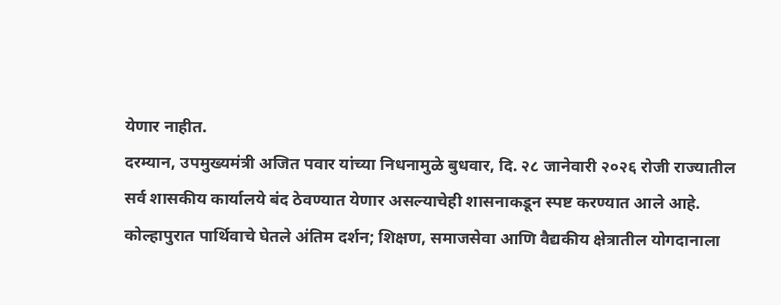येणार नाहीत.
दरम्यान, उपमुख्यमंत्री अजित पवार यांच्या निधनामुळे बुधवार, दि. २८ जानेवारी २०२६ रोजी राज्यातील सर्व शासकीय कार्यालये बंद ठेवण्यात येणार असल्याचेही शासनाकडून स्पष्ट करण्यात आले आहे.
कोल्हापुरात पार्थिवाचे घेतले अंतिम दर्शन; शिक्षण, समाजसेवा आणि वैद्यकीय क्षेत्रातील योगदानाला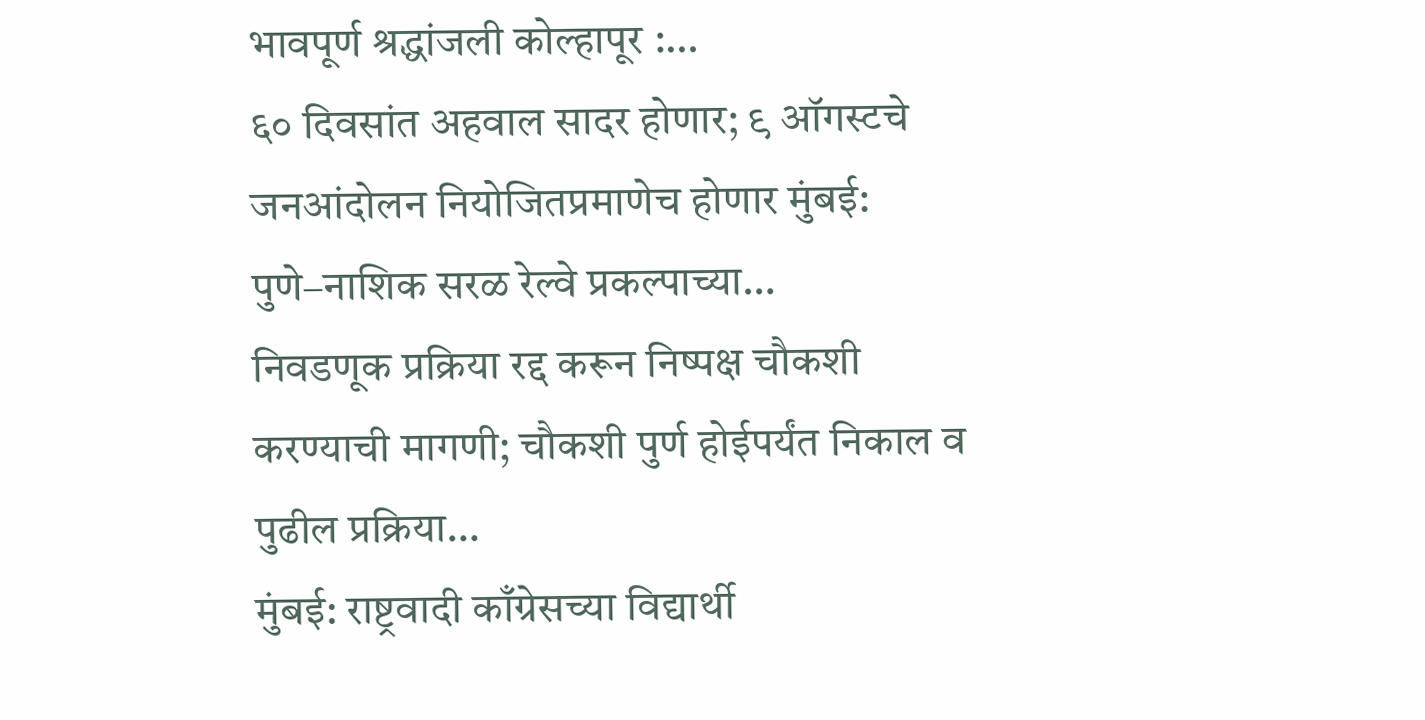भावपूर्ण श्रद्धांजली कोल्हापूर :…
६० दिवसांत अहवाल सादर होणार; ९ ऑगस्टचे जनआंदोलन नियोजितप्रमाणेच होणार मुंबई: पुणे–नाशिक सरळ रेल्वे प्रकल्पाच्या…
निवडणूक प्रक्रिया रद्द करून निष्पक्ष चौकशी करण्याची मागणी; चौकशी पुर्ण होईपर्यंत निकाल व पुढील प्रक्रिया…
मुंबई: राष्ट्रवादी काँग्रेसच्या विद्यार्थी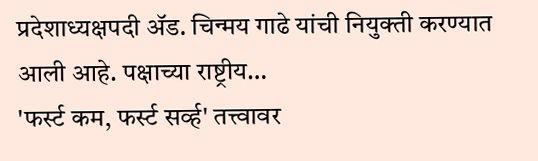प्रदेशाध्यक्षपदी ॲड. चिन्मय गाढे यांची नियुक्ती करण्यात आली आहे. पक्षाच्या राष्ट्रीय…
'फर्स्ट कम, फर्स्ट सर्व्ह' तत्त्वावर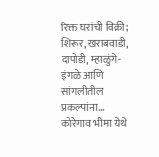रिक्त घरांची विक्री; शिरूर, खराबवाडी, दापोडी, म्हाळुंगे-इंगळे आणि सांगलीतील प्रकल्पांना…
कोरेगाव भीमा येथे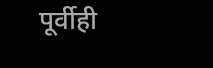पूर्वीही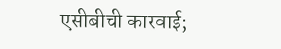एसीबीची कारवाई;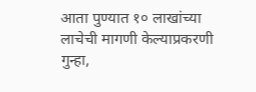आता पुण्यात १० लाखांच्या लाचेची मागणी केल्याप्रकरणी गुन्हा,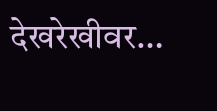देखरेखीवर…